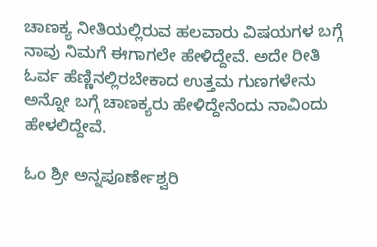ಚಾಣಕ್ಯ ನೀತಿಯಲ್ಲಿರುವ ಹಲವಾರು ವಿಷಯಗಳ ಬಗ್ಗೆ ನಾವು ನಿಮಗೆ ಈಗಾಗಲೇ ಹೇಳಿದ್ದೇವೆ. ಅದೇ ರೀತಿ ಓರ್ವ ಹೆಣ್ಣಿನಲ್ಲಿರಬೇಕಾದ ಉತ್ತಮ ಗುಣಗಳೇನು ಅನ್ನೋ ಬಗ್ಗೆ ಚಾಣಕ್ಯರು ಹೇಳಿದ್ದೇನೆಂದು ನಾವಿಂದು ಹೇಳಲಿದ್ದೇವೆ.

ಓಂ ಶ್ರೀ ಅನ್ನಪೂರ್ಣೇಶ್ವರಿ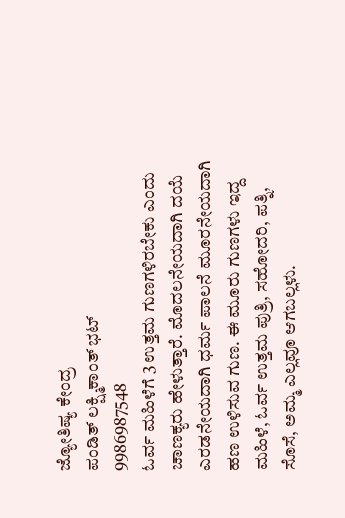ಜ್ಯೋತಿಷ್ಯ ಕೇಂದ್ರ
ಪಂಡಿತ್ ಲಕ್ಷ್ಮಿಕಾಂತ್ ಭಟ್
9986987548
ಓರ್ವ ಮಹಿಳೆಗೆ 3 ಉತ್ತಮ ಗುಣಗಳಿರಬೇಕು ಎಂದು ಚಾಣಕ್ಯರು ಹೇಳುತ್ತಾರೆ. ಮೊದಲನೇಯದಾಗಿ ದಯೆ ಎರಡನೇಯದಾಗಿ ಧರ್ಮ ಪಾಲನೆ ಮೂರನೇಯದಾಗಿ ಹಣ ಉಳಿಸುವ ಗುಣ. ಈ ಮೂರು ಗುಣಗಳು ಇದ್ದ ಮಹಿಳೆ, ಓರ್ವ ಉತ್ತಮ ಪುತ್ರಿ, ಸಹೋದರಿ, ಪತ್ನಿ, ಸೊಸೆ, ಅಮ್ಮ ಎಲ್ಲವೂ ಆಗಬಲ್ಲಳು.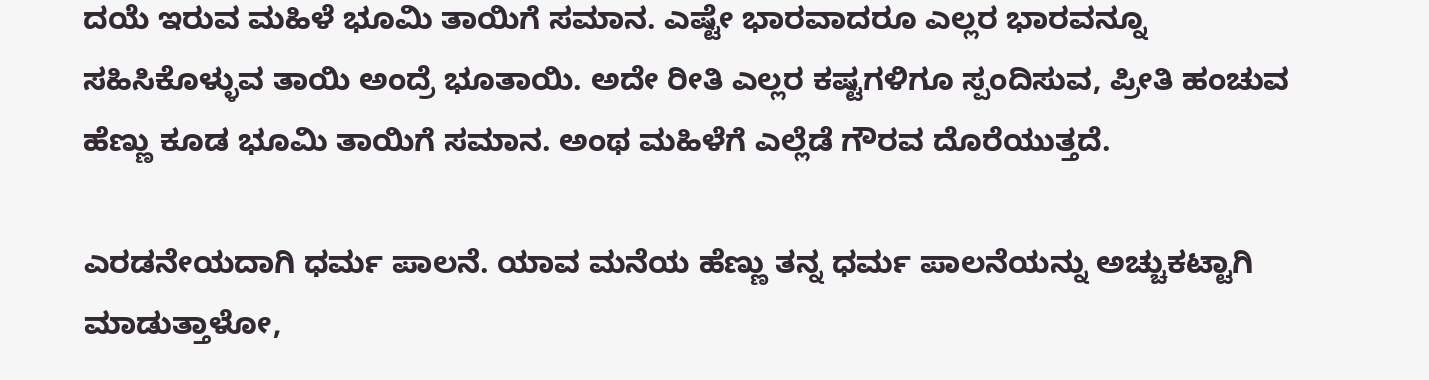ದಯೆ ಇರುವ ಮಹಿಳೆ ಭೂಮಿ ತಾಯಿಗೆ ಸಮಾನ. ಎಷ್ಟೇ ಭಾರವಾದರೂ ಎಲ್ಲರ ಭಾರವನ್ನೂ ಸಹಿಸಿಕೊಳ್ಳುವ ತಾಯಿ ಅಂದ್ರೆ ಭೂತಾಯಿ. ಅದೇ ರೀತಿ ಎಲ್ಲರ ಕಷ್ಟಗಳಿಗೂ ಸ್ಪಂದಿಸುವ, ಪ್ರೀತಿ ಹಂಚುವ ಹೆಣ್ಣು ಕೂಡ ಭೂಮಿ ತಾಯಿಗೆ ಸಮಾನ. ಅಂಥ ಮಹಿಳೆಗೆ ಎಲ್ಲೆಡೆ ಗೌರವ ದೊರೆಯುತ್ತದೆ.

ಎರಡನೇಯದಾಗಿ ಧರ್ಮ ಪಾಲನೆ. ಯಾವ ಮನೆಯ ಹೆಣ್ಣು ತನ್ನ ಧರ್ಮ ಪಾಲನೆಯನ್ನು ಅಚ್ಚುಕಟ್ಟಾಗಿ ಮಾಡುತ್ತಾಳೋ,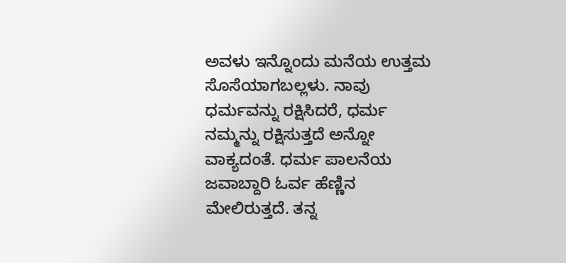ಅವಳು ಇನ್ನೊಂದು ಮನೆಯ ಉತ್ತಮ ಸೊಸೆಯಾಗಬಲ್ಲಳು. ನಾವು ಧರ್ಮವನ್ನು ರಕ್ಷಿಸಿದರೆ, ಧರ್ಮ ನಮ್ಮನ್ನು ರಕ್ಷಿಸುತ್ತದೆ ಅನ್ನೋ ವಾಕ್ಯದಂತೆ. ಧರ್ಮ ಪಾಲನೆಯ ಜವಾಬ್ದಾರಿ ಓರ್ವ ಹೆಣ್ಣಿನ ಮೇಲಿರುತ್ತದೆ. ತನ್ನ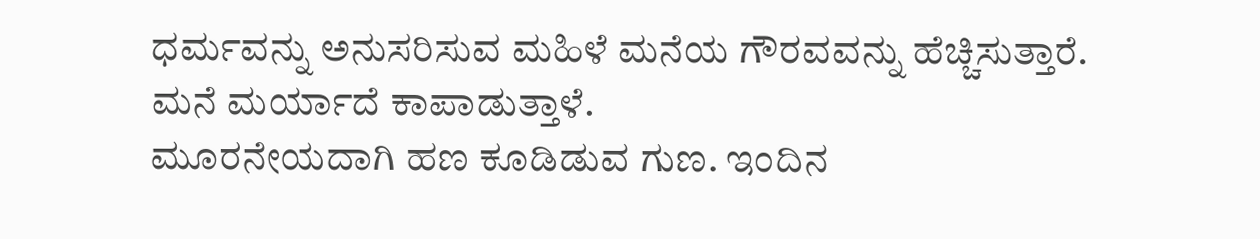ಧರ್ಮವನ್ನು ಅನುಸರಿಸುವ ಮಹಿಳೆ ಮನೆಯ ಗೌರವವನ್ನು ಹೆಚ್ಚಿಸುತ್ತಾರೆ. ಮನೆ ಮರ್ಯಾದೆ ಕಾಪಾಡುತ್ತಾಳೆ.
ಮೂರನೇಯದಾಗಿ ಹಣ ಕೂಡಿಡುವ ಗುಣ. ಇಂದಿನ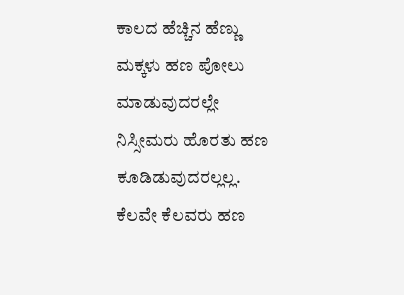ಕಾಲದ ಹೆಚ್ಚಿನ ಹೆಣ್ಣು ಮಕ್ಕಳು ಹಣ ಪೋಲು ಮಾಡುವುದರಲ್ಲೇ ನಿಸ್ಸೀಮರು ಹೊರತು ಹಣ ಕೂಡಿಡುವುದರಲ್ಲಲ್ಲ. ಕೆಲವೇ ಕೆಲವರು ಹಣ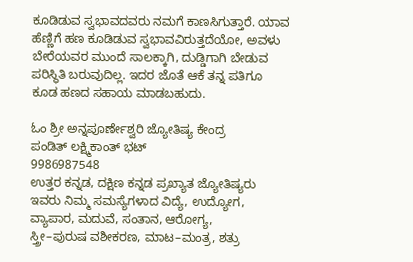ಕೂಡಿಡುವ ಸ್ವಭಾವದವರು ನಮಗೆ ಕಾಣಸಿಗುತ್ತಾರೆ. ಯಾವ ಹೆಣ್ಣಿಗೆ ಹಣ ಕೂಡಿಡುವ ಸ್ವಭಾವವಿರುತ್ತದೆಯೋ, ಅವಳು ಬೇರೆಯವರ ಮುಂದೆ ಸಾಲಕ್ಕಾಗಿ, ದುಡ್ಡಿಗಾಗಿ ಬೇಡುವ ಪರಿಸ್ಥಿತಿ ಬರುವುದಿಲ್ಲ. ಇದರ ಜೊತೆ ಆಕೆ ತನ್ನ ಪತಿಗೂ ಕೂಡ ಹಣದ ಸಹಾಯ ಮಾಡಬಹುದು.

ಓಂ ಶ್ರೀ ಅನ್ನಪೂರ್ಣೇಶ್ವರಿ ಜ್ಯೋತಿಷ್ಯ ಕೇಂದ್ರ
ಪಂಡಿತ್ ಲಕ್ಷ್ಮಿಕಾಂತ್ ಭಟ್
9986987548
ಉತ್ತರ ಕನ್ನಡ, ದಕ್ಷಿಣ ಕನ್ನಡ ಪ್ರಖ್ಯಾತ ಜ್ಯೋತಿಷ್ಯರು
ಇವರು ನಿಮ್ಮ ಸಮಸ್ಯೆಗಳಾದ ವಿದ್ಯೆ, ಉದ್ಯೋಗ,
ವ್ಯಾಪಾರ, ಮದುವೆ, ಸಂತಾನ, ಆರೋಗ್ಯ,
ಸ್ತ್ರೀ–ಪುರುಷ ವಶೀಕರಣ, ಮಾಟ–ಮಂತ್ರ, ಶತ್ರು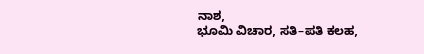ನಾಶ,
ಭೂಮಿ ವಿಚಾರ, ಸತಿ–ಪತಿ ಕಲಹ,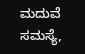ಮದುವೆ ಸಮಸ್ಯೆ,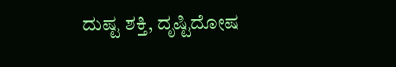ದುಷ್ಟ ಶಕ್ತಿ, ದೃಷ್ಟಿದೋಷ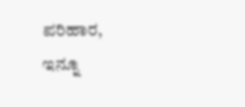ಪರಿಹಾರ,
ಇನ್ನೂ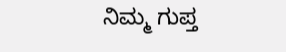ನಿಮ್ಮ ಗುಪ್ತ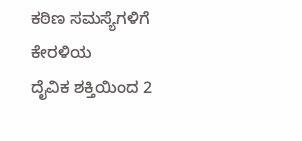ಕಠಿಣ ಸಮಸ್ಯೆಗಳಿಗೆ ಕೇರಳಿಯ
ದೈವಿಕ ಶಕ್ತಿಯಿಂದ 2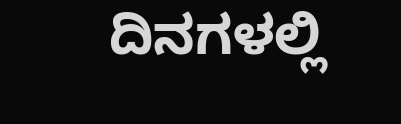ದಿನಗಳಲ್ಲಿ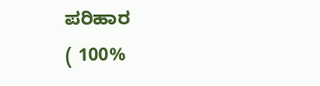ಪರಿಹಾರ
( 100%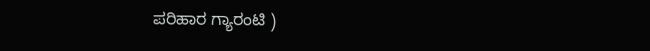ಪರಿಹಾರ ಗ್ಯಾರಂಟಿ )